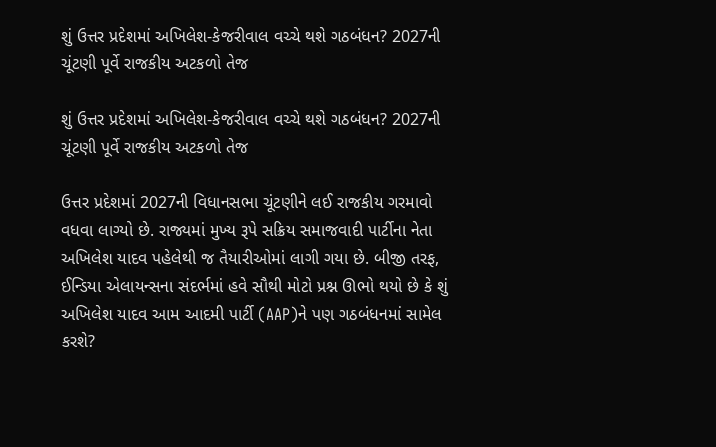શું ઉત્તર પ્રદેશમાં અખિલેશ-કેજરીવાલ વચ્ચે થશે ગઠબંધન? 2027ની ચૂંટણી પૂર્વે રાજકીય અટકળો તેજ

શું ઉત્તર પ્રદેશમાં અખિલેશ-કેજરીવાલ વચ્ચે થશે ગઠબંધન? 2027ની ચૂંટણી પૂર્વે રાજકીય અટકળો તેજ

ઉત્તર પ્રદેશમાં 2027ની વિધાનસભા ચૂંટણીને લઈ રાજકીય ગરમાવો વધવા લાગ્યો છે. રાજ્યમાં મુખ્ય રૂપે સક્રિય સમાજવાદી પાર્ટીના નેતા અખિલેશ યાદવ પહેલેથી જ તૈયારીઓમાં લાગી ગયા છે. બીજી તરફ, ઈન્ડિયા એલાયન્સના સંદર્ભમાં હવે સૌથી મોટો પ્રશ્ન ઊભો થયો છે કે શું અખિલેશ યાદવ આમ આદમી પાર્ટી (AAP)ને પણ ગઠબંધનમાં સામેલ કરશે?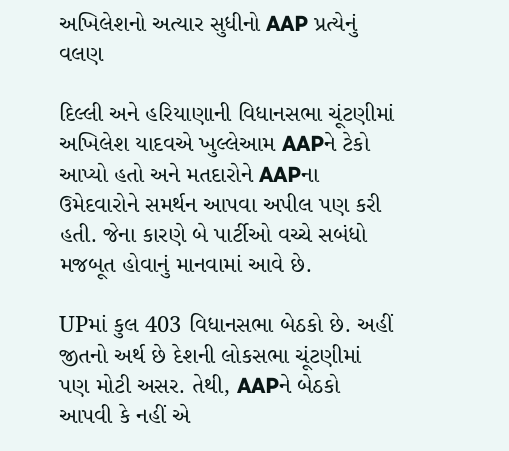અખિલેશનો અત્યાર સુધીનો AAP પ્રત્યેનું વલણ

દિલ્લી અને હરિયાણાની વિધાનસભા ચૂંટણીમાં અખિલેશ યાદવએ ખુલ્લેઆમ AAPને ટેકો આપ્યો હતો અને મતદારોને AAPના ઉમેદવારોને સમર્થન આપવા અપીલ પણ કરી હતી. જેના કારણે બે પાર્ટીઓ વચ્ચે સબંધો મજબૂત હોવાનું માનવામાં આવે છે.

UPમાં કુલ 403 વિધાનસભા બેઠકો છે. અહીં જીતનો અર્થ છે દેશની લોકસભા ચૂંટણીમાં પણ મોટી અસર. તેથી, AAPને બેઠકો આપવી કે નહીં એ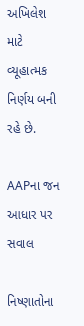અખિલેશ માટે વ્યૂહાત્મક નિર્ણય બની રહે છે.

AAPના જન આધાર પર સવાલ

નિષ્ણાતોના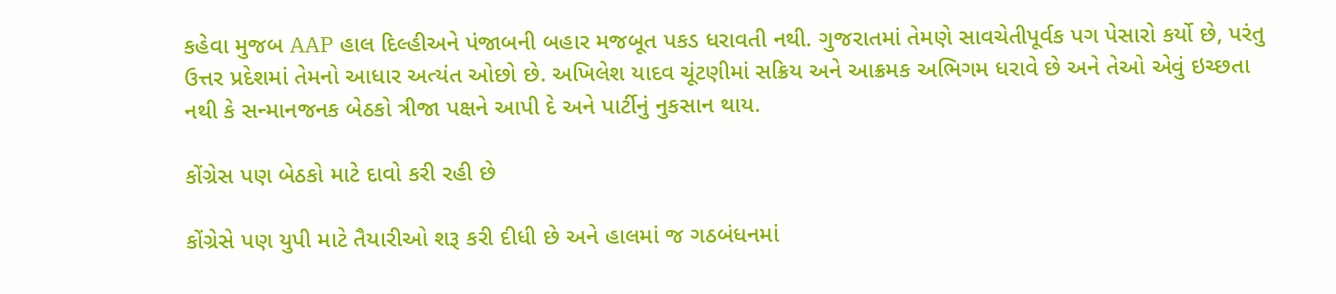કહેવા મુજબ AAP હાલ દિલ્હીઅને પંજાબની બહાર મજબૂત પકડ ધરાવતી નથી. ગુજરાતમાં તેમણે સાવચેતીપૂર્વક પગ પેસારો કર્યો છે, પરંતુ ઉત્તર પ્રદેશમાં તેમનો આધાર અત્યંત ઓછો છે. અખિલેશ યાદવ ચૂંટણીમાં સક્રિય અને આક્રમક અભિગમ ધરાવે છે અને તેઓ એવું ઇચ્છતા નથી કે સન્માનજનક બેઠકો ત્રીજા પક્ષને આપી દે અને પાર્ટીનું નુકસાન થાય.

કોંગ્રેસ પણ બેઠકો માટે દાવો કરી રહી છે

કોંગ્રેસે પણ યુપી માટે તૈયારીઓ શરૂ કરી દીધી છે અને હાલમાં જ ગઠબંધનમાં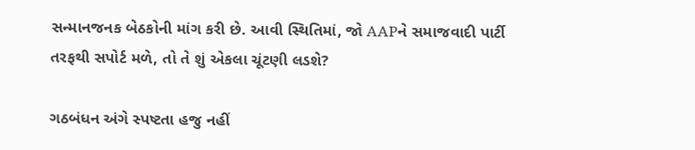સન્માનજનક બેઠકોની માંગ કરી છે. આવી સ્થિતિમાં, જો AAPને સમાજવાદી પાર્ટી તરફથી સપોર્ટ મળે, તો તે શું એકલા ચૂંટણી લડશે?

ગઠબંધન અંગે સ્પષ્ટતા હજુ નહીં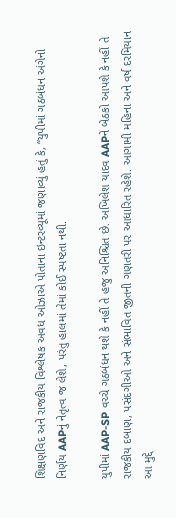શિક્ષણવિદ અને રાજકીય વિશ્લેષક અવધ ઓઝાએ પોતાના ઇન્ટરવ્યૂમાં જણાવ્યું હતું કે, “યુપીમાં ગઠબંધન અંગેનો નિર્ણય AAPનું નેતૃત્વ જ લેશે, પરંતુ હાલમાં તેમાં કોઈ સ્પષ્ટતા નથી.

યુપીમાં AAP-SP વચ્ચે ગઠબંધન થશે કે નહીં તે હજુ અનિશ્ચિત છે. અખિલેશ યાદવ AAPને બેઠકો આપશે કે નહીં તે રાજકીય દબાણ, પસંદગીઓ અને સંભાવિત જીતની ગણતરી પર આધારિત રહેશે. આગામી મહિના અને વર્ષ દરમિયાન આ મુદ્દે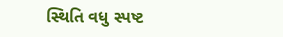સ્થિતિ વધુ સ્પષ્ટ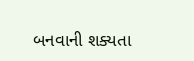બનવાની શક્યતા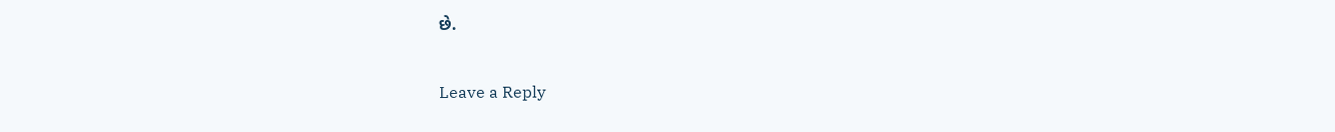છે.

Leave a Reply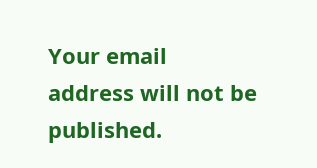Your email address will not be published.